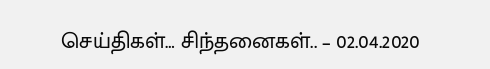செய்திகள்… சிந்தனைகள்.. – 02.04.2020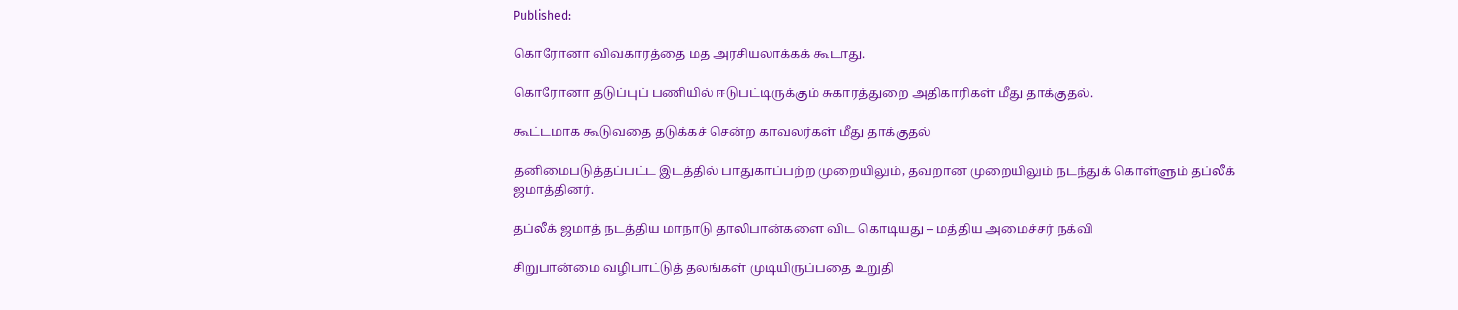Published:

கொரோனா விவகாரத்தை மத அரசியலாக்கக் கூடாது.

கொரோனா தடுப்புப் பணியில் ஈடுபட்டிருக்கும் சுகாரத்துறை அதிகாரிகள் மீது தாக்குதல்.

கூட்டமாக கூடுவதை தடுக்கச் சென்ற காவலர்கள் மீது தாக்குதல்

தனிமைபடுத்தப்பட்ட இடத்தில் பாதுகாப்பற்ற முறையிலும், தவறான முறையிலும் நடந்துக் கொள்ளும் தப்லீக் ஜமாத்தினர்.

தப்லீக் ஜமாத் நடத்திய மாநாடு தாலிபான்களை விட கொடியது – மத்திய அமைச்சர் நக்வி

சிறுபான்மை வழிபாட்டுத் தலங்கள் முடியிருப்பதை உறுதி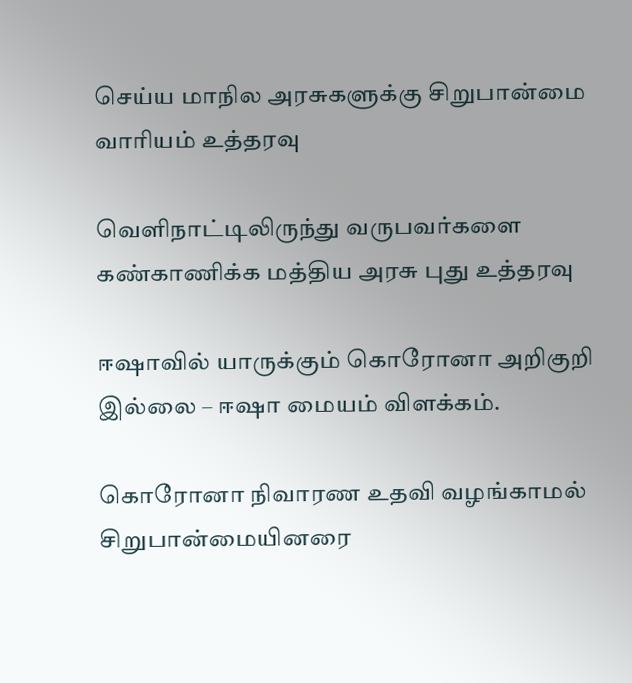செய்ய மாநில அரசுகளுக்கு சிறுபான்மை வாரியம் உத்தரவு

வெளிநாட்டிலிருந்து வருபவர்களை கண்காணிக்க மத்திய அரசு புது உத்தரவு

ஈஷாவில் யாருக்கும் கொரோனா அறிகுறி இல்லை – ஈஷா மையம் விளக்கம்.

கொரோனா நிவாரண உதவி வழங்காமல் சிறுபான்மையினரை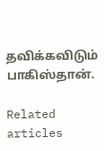தவிக்கவிடும் பாகிஸ்தான்.

Related articles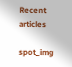Recent articles

spot_img